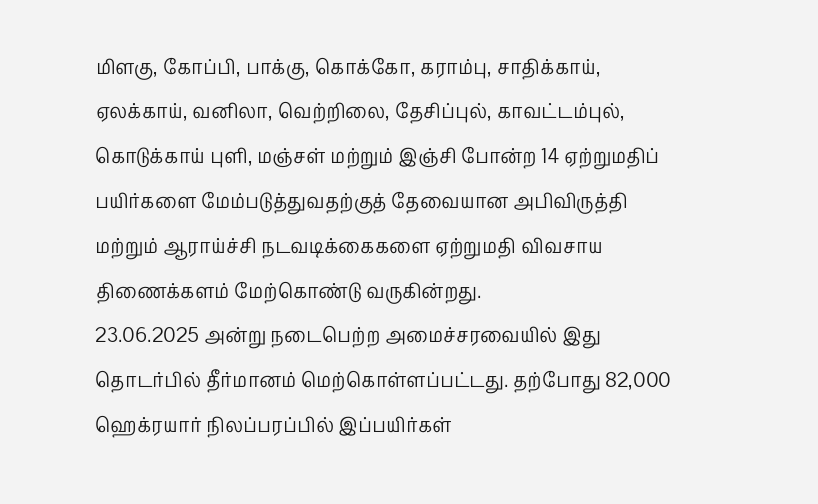மிளகு, கோப்பி, பாக்கு, கொக்கோ, கராம்பு, சாதிக்காய், ஏலக்காய், வனிலா, வெற்றிலை, தேசிப்புல், காவட்டம்புல், கொடுக்காய் புளி, மஞ்சள் மற்றும் இஞ்சி போன்ற 14 ஏற்றுமதிப் பயிர்களை மேம்படுத்துவதற்குத் தேவையான அபிவிருத்தி மற்றும் ஆராய்ச்சி நடவடிக்கைகளை ஏற்றுமதி விவசாய திணைக்களம் மேற்கொண்டு வருகின்றது.
23.06.2025 அன்று நடைபெற்ற அமைச்சரவையில் இது தொடர்பில் தீர்மானம் மெற்கொள்ளப்பட்டது. தற்போது 82,000 ஹெக்ரயார் நிலப்பரப்பில் இப்பயிர்கள்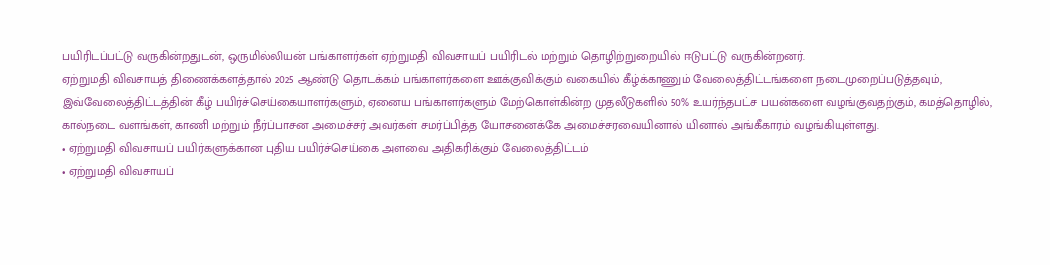பயிரிடப்பட்டு வருகின்றதுடன், ஒருமில்லியன் பங்காளர்கள் ஏற்றுமதி விவசாயப் பயிரிடல் மற்றும் தொழிற்றுறையில் ஈடுபட்டு வருகின்றனர்.
ஏற்றுமதி விவசாயத் திணைக்களத்தால் 2025 ஆண்டு தொடக்கம் பங்காளர்களை ஊக்குவிக்கும் வகையில் கீழ்க்காணும் வேலைத்திட்டங்களை நடைமுறைப்படுத்தவும், இவ்வேலைத்திட்டத்தின் கீழ் பயிர்ச்செய்கையாளர்களும், ஏனைய பங்காளர்களும் மேற்கொள்கின்ற முதலீடுகளில் 50% உயர்ந்தபட்ச பயன்களை வழங்குவதற்கும், கமத்தொழில், கால்நடை வளங்கள், காணி மற்றும் நீர்ப்பாசன அமைச்சர் அவர்கள் சமர்ப்பித்த யோசனைக்கே அமைச்சரவையினால் யினால் அங்கீகாரம் வழங்கியுள்ளது.
• ஏற்றுமதி விவசாயப் பயிர்களுக்கான புதிய பயிர்ச்செய்கை அளவை அதிகரிக்கும் வேலைத்திட்டம்
• ஏற்றுமதி விவசாயப்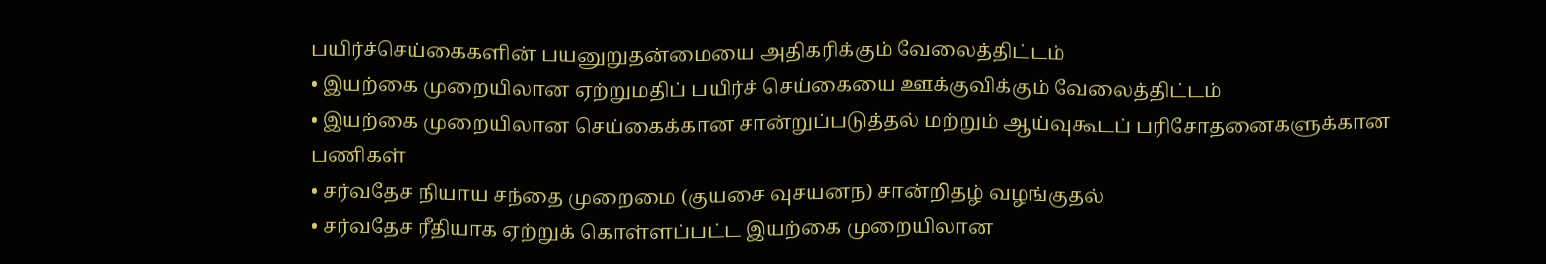பயிர்ச்செய்கைகளின் பயனுறுதன்மையை அதிகரிக்கும் வேலைத்திட்டம்
• இயற்கை முறையிலான ஏற்றுமதிப் பயிர்ச் செய்கையை ஊக்குவிக்கும் வேலைத்திட்டம்
• இயற்கை முறையிலான செய்கைக்கான சான்றுப்படுத்தல் மற்றும் ஆய்வுகூடப் பரிசோதனைகளுக்கான பணிகள்
• சர்வதேச நியாய சந்தை முறைமை (குயசை வுசயனந) சான்றிதழ் வழங்குதல்
• சர்வதேச ரீதியாக ஏற்றுக் கொள்ளப்பட்ட இயற்கை முறையிலான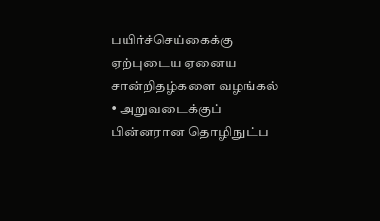பயிர்ச்செய்கைக்கு ஏற்புடைய ஏனைய சான்றிதழ்களை வழங்கல்
• அறுவடைக்குப் பின்னரான தொழிநுட்ப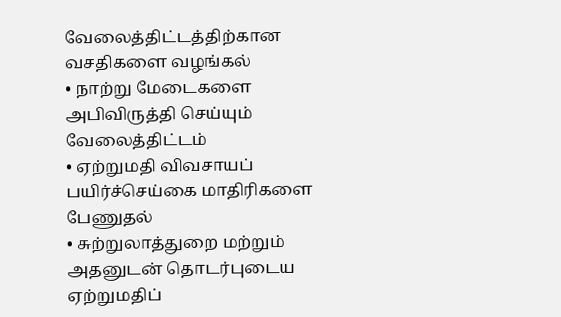வேலைத்திட்டத்திற்கான வசதிகளை வழங்கல்
• நாற்று மேடைகளை அபிவிருத்தி செய்யும் வேலைத்திட்டம்
• ஏற்றுமதி விவசாயப் பயிர்ச்செய்கை மாதிரிகளை பேணுதல்
• சுற்றுலாத்துறை மற்றும் அதனுடன் தொடர்புடைய ஏற்றுமதிப்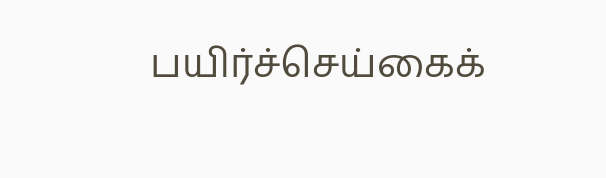பயிர்ச்செய்கைக்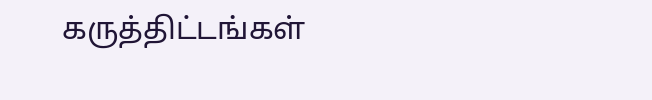கருத்திட்டங்கள்